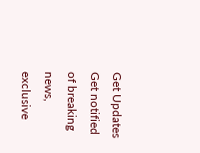Get Updates
Get notified of breaking news, exclusive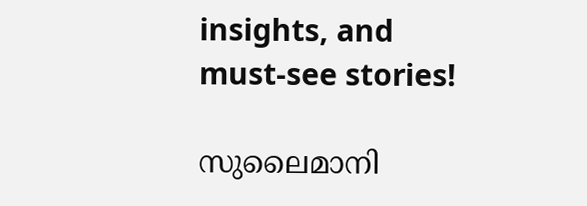insights, and must-see stories!

സുലൈമാനി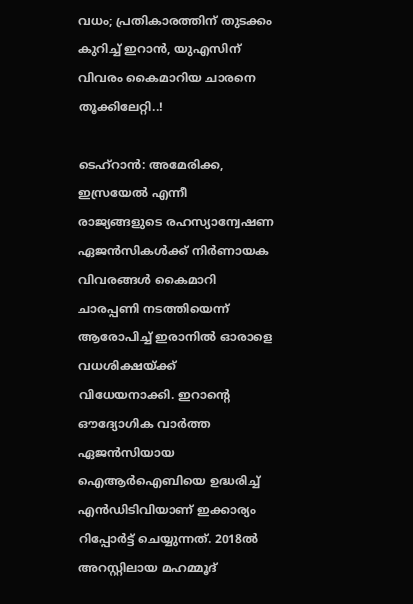വധം; പ്രതികാരത്തിന് തുടക്കം കുറിച്ച് ഇറാന്‍, യുഎസിന് വിവരം കൈമാറിയ ചാരനെ തൂക്കിലേറ്റി..!

ടെഹ്‌റാന്‍: അമേരിക്ക, ഇസ്രയേല്‍ എന്നീ രാജ്യങ്ങളുടെ രഹസ്യാന്വേഷണ ഏജന്‍സികള്‍ക്ക് നിര്‍ണായക വിവരങ്ങള്‍ കൈമാറി ചാരപ്പണി നടത്തിയെന്ന് ആരോപിച്ച് ഇരാനില്‍ ഓരാളെ വധശിക്ഷയ്ക്ക് വിധേയനാക്കി. ഇറാന്റെ ഔദ്യോഗിക വാര്‍ത്ത ഏജന്‍സിയായ ഐആര്‍ഐബിയെ ഉദ്ധരിച്ച് എന്‍ഡിടിവിയാണ് ഇക്കാര്യം റിപ്പോര്‍ട്ട് ചെയ്യുന്നത്. 2018ല്‍ അറസ്റ്റിലായ മഹമ്മൂദ്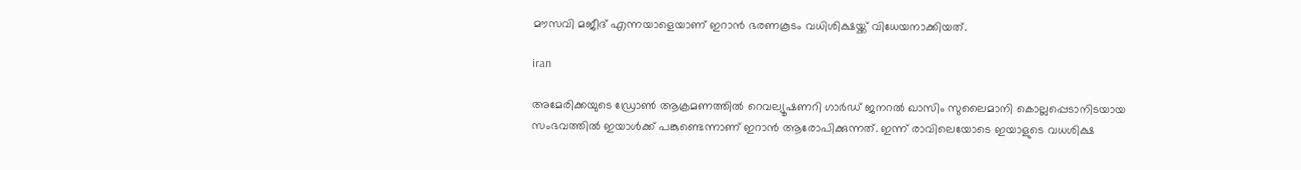മൗസവി മജീദ് എന്നയാളെയാണ് ഇറാന്‍ ഭരണകൂടം വധിശിക്ഷയ്ക്ക് വിധേയനാക്കിയത്.

iran

അമേരിക്കയുടെ ഡ്രോണ്‍ ആക്രമണത്തില്‍ റെവല്യൂഷണറി ഗാര്‍ഡ് ജനറല്‍ ഖാസിം സുലൈമാനി കൊല്ലപ്പെടാനിടയായ സംഭവത്തില്‍ ഇയാള്‍ക്ക് പങ്കുണ്ടെന്നാണ് ഇറാന്‍ ആരോപിക്കുന്നത്. ഇന്ന് രാവിലെയോടെ ഇയാളുടെ വധശിക്ഷ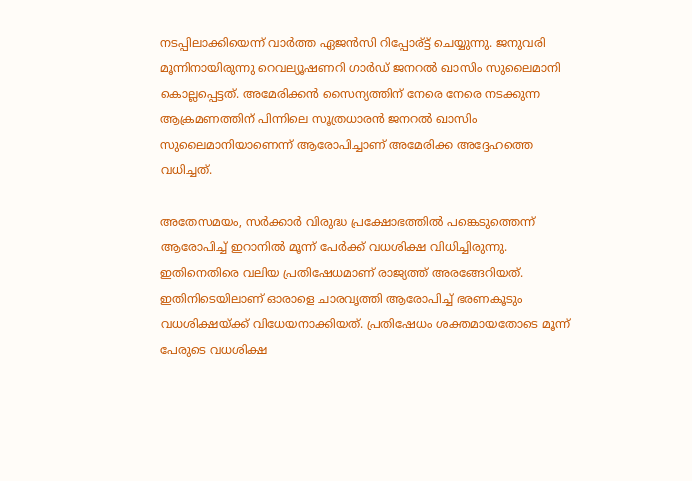നടപ്പിലാക്കിയെന്ന് വാര്‍ത്ത ഏജന്‍സി റിപ്പോര്ട്ട് ചെയ്യുന്നു. ജനുവരി മൂന്നിനായിരുന്നു റെവല്യൂഷണറി ഗാര്‍ഡ് ജനറല്‍ ഖാസിം സുലൈമാനി കൊല്ലപ്പെട്ടത്. അമേരിക്കന്‍ സൈന്യത്തിന് നേരെ നേരെ നടക്കുന്ന ആക്രമണത്തിന് പിന്നിലെ സൂത്രധാരന്‍ ജനറല്‍ ഖാസിം സുലൈമാനിയാണെന്ന് ആരോപിച്ചാണ് അമേരിക്ക അദ്ദേഹത്തെ വധിച്ചത്.

അതേസമയം, സര്‍ക്കാര്‍ വിരുദ്ധ പ്രക്ഷോഭത്തില്‍ പങ്കെടുത്തെന്ന് ആരോപിച്ച് ഇറാനില്‍ മൂന്ന് പേര്‍ക്ക് വധശിക്ഷ വിധിച്ചിരുന്നു. ഇതിനെതിരെ വലിയ പ്രതിഷേധമാണ് രാജ്യത്ത് അരങ്ങേറിയത്. ഇതിനിടെയിലാണ് ഓരാളെ ചാരവൃത്തി ആരോപിച്ച് ഭരണകൂടും വധശിക്ഷയ്ക്ക് വിധേയനാക്കിയത്. പ്രതിഷേധം ശക്തമായതോടെ മൂന്ന് പേരുടെ വധശിക്ഷ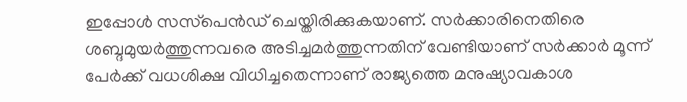ഇപ്പോള്‍ സസ്‌പെന്‍ഡ് ചെയ്തിരിക്കുകയാണ്. സര്‍ക്കാരിനെതിരെ ശബ്ദമുയര്‍ത്തുന്നവരെ അടിച്ചമര്‍ത്തുന്നതിന് വേണ്ടിയാണ് സര്‍ക്കാര്‍ മൂന്ന് പേര്‍ക്ക് വധശിക്ഷ വിധിച്ചതെന്നാണ് രാജ്യത്തെ മനുഷ്യാവകാശ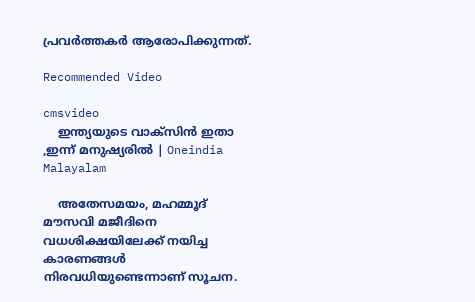പ്രവര്‍ത്തകര്‍ ആരോപിക്കുന്നത്.

Recommended Video

cmsvideo
    ഇന്ത്യയുടെ വാക്സിൻ ഇതാ ,ഇന്ന് മനുഷ്യരിൽ | Oneindia Malayalam

    അതേസമയം, മഹമ്മൂദ് മൗസവി മജീദിനെ വധശിക്ഷയിലേക്ക് നയിച്ച കാരണങ്ങള്‍ നിരവധിയുണ്ടെന്നാണ് സൂചന.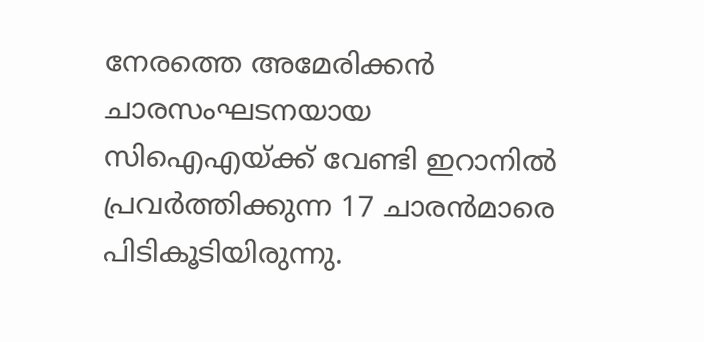നേരത്തെ അമേരിക്കന്‍ ചാരസംഘടനയായ സിഐഎയ്ക്ക് വേണ്ടി ഇറാനില്‍ പ്രവര്‍ത്തിക്കുന്ന 17 ചാരന്‍മാരെ പിടികൂടിയിരുന്നു.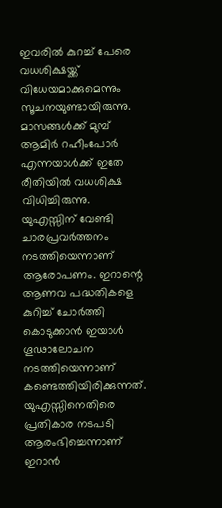ഇവരില്‍ കുറച്ച് പേരെ വധശിക്ഷയ്ക്ക് വിധേയമാക്കുമെന്നും സൂചനയുണ്ടായിരുന്നു. മാസങ്ങള്‍ക്ക് മുമ്പ് ആമിര്‍ റഹീംപോര്‍ എന്നയാള്‍ക്ക് ഇതേ രീതിയില്‍ വധശിക്ഷ വിധിച്ചിരുന്നു. യുഎസ്സിന് വേണ്ടി ചാരപ്രവര്‍ത്തനം നടത്തിയെന്നാണ് ആരോപണം. ഇറാന്റെ ആണവ പദ്ധതികളെ കുറിച്ച് ചോര്‍ത്തി കൊടുക്കാന്‍ ഇയാള്‍ ഗൂഢാലോചന നടത്തിയെന്നാണ് കണ്ടെത്തിയിരിക്കുന്നത്. യുഎസ്സിനെതിരെ പ്രതികാര നടപടി ആരംഭിച്ചെന്നാണ് ഇറാന്‍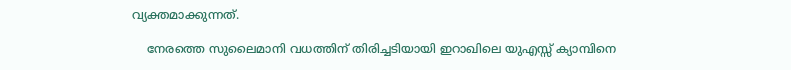വ്യക്തമാക്കുന്നത്.

    നേരത്തെ സുലൈമാനി വധത്തിന് തിരിച്ചടിയായി ഇറാഖിലെ യുഎസ്സ് ക്യാമ്പിനെ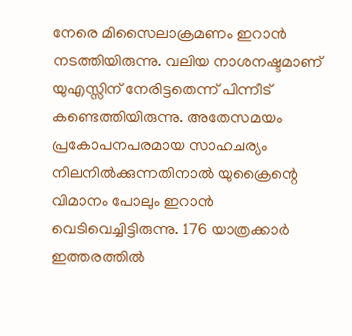നേരെ മിസൈലാക്രമണം ഇറാന്‍ നടത്തിയിരുന്നു. വലിയ നാശനഷ്ടമാണ് യുഎസ്സിന് നേരിട്ടതെന്ന് പിന്നീട് കണ്ടെത്തിയിരുന്നു. അതേസമയം പ്രകോപനപരമായ സാഹചര്യം നിലനില്‍ക്കുന്നതിനാല്‍ യുക്രൈന്റെ വിമാനം പോലും ഇറാന്‍ വെടിവെച്ചിട്ടിരുന്നു. 176 യാത്രക്കാര്‍ ഇത്തരത്തില്‍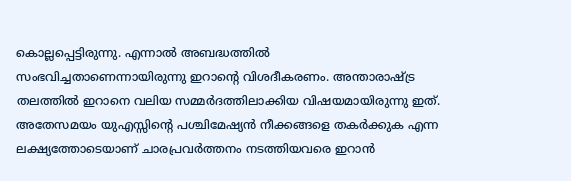കൊല്ലപ്പെട്ടിരുന്നു. എന്നാല്‍ അബദ്ധത്തില്‍ സംഭവിച്ചതാണെന്നായിരുന്നു ഇറാന്റെ വിശദീകരണം. അന്താരാഷ്ട്ര തലത്തില്‍ ഇറാനെ വലിയ സമ്മര്‍ദത്തിലാക്കിയ വിഷയമായിരുന്നു ഇത്. അതേസമയം യുഎസ്സിന്റെ പശ്ചിമേഷ്യന്‍ നീക്കങ്ങളെ തകര്‍ക്കുക എന്ന ലക്ഷ്യത്തോടെയാണ് ചാരപ്രവര്‍ത്തനം നടത്തിയവരെ ഇറാന്‍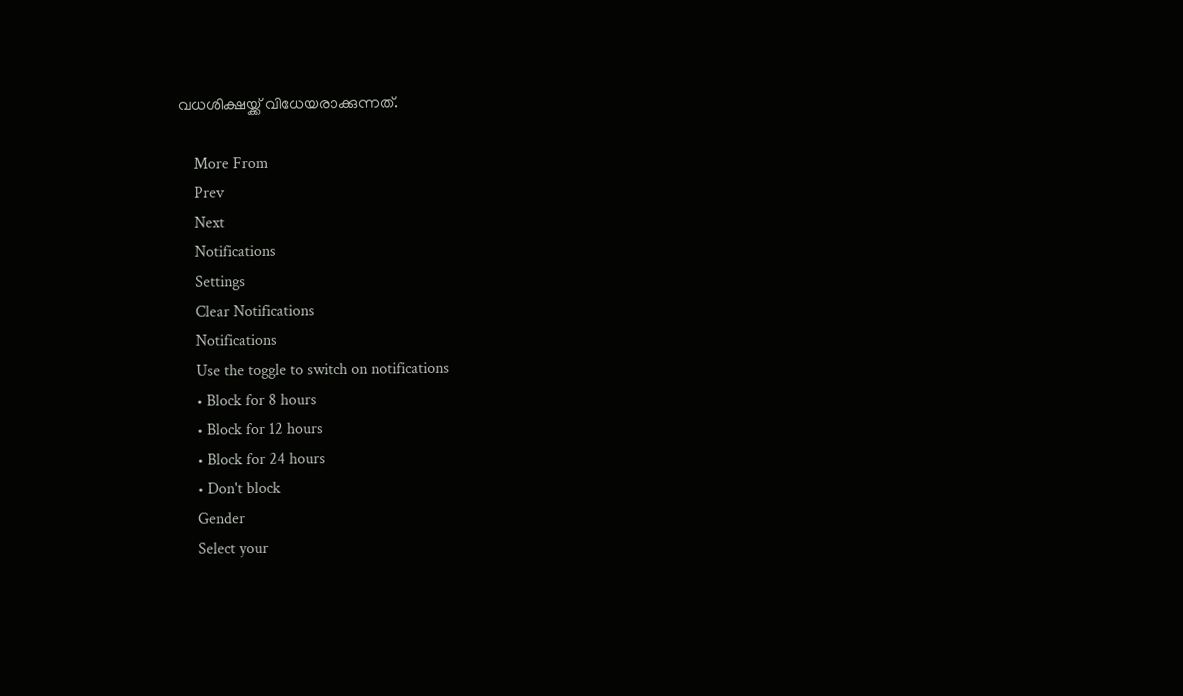വധശിക്ഷയ്ക്ക് വിധേയരാക്കുന്നത്.

    More From
    Prev
    Next
    Notifications
    Settings
    Clear Notifications
    Notifications
    Use the toggle to switch on notifications
    • Block for 8 hours
    • Block for 12 hours
    • Block for 24 hours
    • Don't block
    Gender
    Select your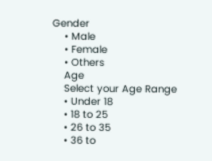Gender
    • Male
    • Female
    • Others
    Age
    Select your Age Range
    • Under 18
    • 18 to 25
    • 26 to 35
    • 36 to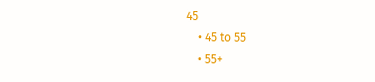45
    • 45 to 55
    • 55+